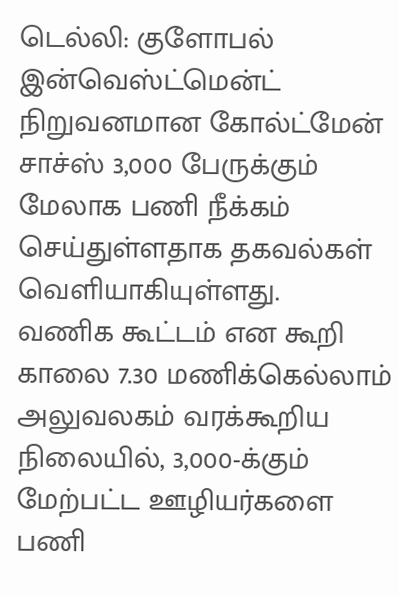டெல்லி: குளோபல் இன்வெஸ்ட்மென்ட் நிறுவனமான கோல்ட்மேன் சாச்ஸ் 3,000 பேருக்கும் மேலாக பணி நீக்கம் செய்துள்ளதாக தகவல்கள் வெளியாகியுள்ளது.
வணிக கூட்டம் என கூறி காலை 7.30 மணிக்கெல்லாம் அலுவலகம் வரக்கூறிய நிலையில், 3,000-க்கும் மேற்பட்ட ஊழியர்களை பணி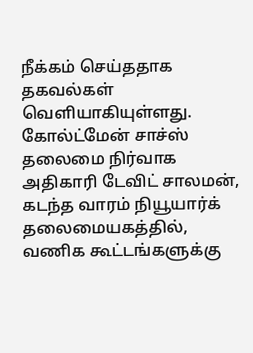நீக்கம் செய்ததாக தகவல்கள் வெளியாகியுள்ளது.
கோல்ட்மேன் சாச்ஸ் தலைமை நிர்வாக அதிகாரி டேவிட் சாலமன், கடந்த வாரம் நியூயார்க் தலைமையகத்தில், வணிக கூட்டங்களுக்கு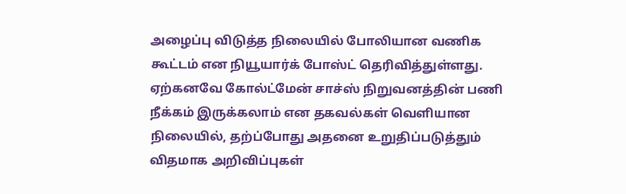அழைப்பு விடுத்த நிலையில் போலியான வணிக கூட்டம் என நியூயார்க் போஸ்ட் தெரிவித்துள்ளது. ஏற்கனவே கோல்ட்மேன் சாச்ஸ் நிறுவனத்தின் பணி நீக்கம் இருக்கலாம் என தகவல்கள் வெளியான நிலையில், தற்ப்போது அதனை உறுதிப்படுத்தும் விதமாக அறிவிப்புகள்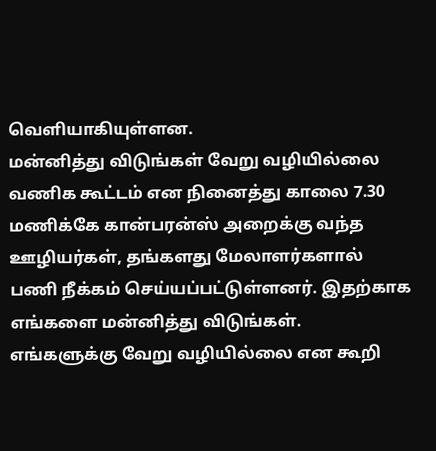வெளியாகியுள்ளன.
மன்னித்து விடுங்கள் வேறு வழியில்லை
வணிக கூட்டம் என நினைத்து காலை 7.30 மணிக்கே கான்பரன்ஸ் அறைக்கு வந்த ஊழியர்கள், தங்களது மேலாளர்களால் பணி நீக்கம் செய்யப்பட்டுள்ளனர். இதற்காக எங்களை மன்னித்து விடுங்கள். எங்களுக்கு வேறு வழியில்லை என கூறி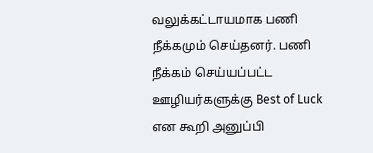வலுக்கட்டாயமாக பணி நீக்கமும் செய்தனர். பணி நீக்கம் செய்யப்பட்ட ஊழியர்களுக்கு Best of Luck என கூறி அனுப்பி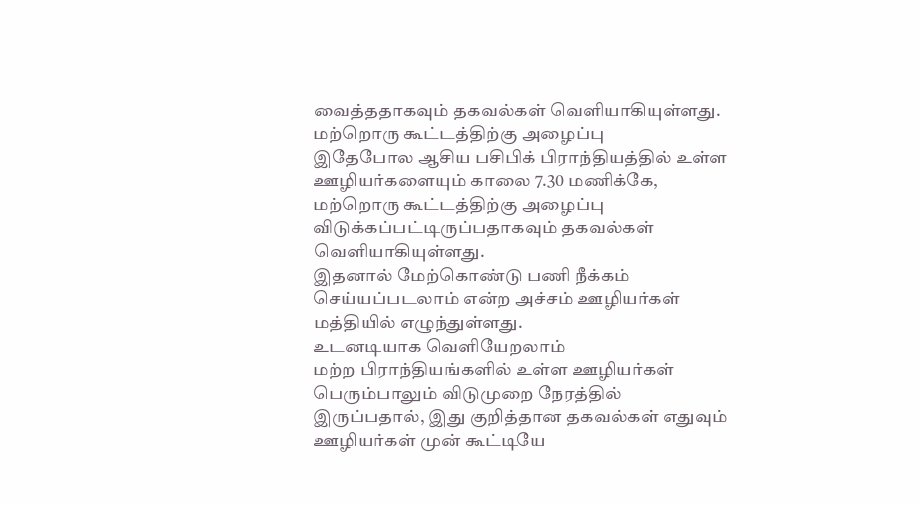வைத்ததாகவும் தகவல்கள் வெளியாகியுள்ளது.
மற்றொரு கூட்டத்திற்கு அழைப்பு
இதேபோல ஆசிய பசிபிக் பிராந்தியத்தில் உள்ள ஊழியர்களையும் காலை 7.30 மணிக்கே, மற்றொரு கூட்டத்திற்கு அழைப்பு விடுக்கப்பட்டிருப்பதாகவும் தகவல்கள் வெளியாகியுள்ளது.
இதனால் மேற்கொண்டு பணி நீக்கம் செய்யப்படலாம் என்ற அச்சம் ஊழியர்கள் மத்தியில் எழுந்துள்ளது.
உடனடியாக வெளியேறலாம்
மற்ற பிராந்தியங்களில் உள்ள ஊழியர்கள் பெரும்பாலும் விடுமுறை நேரத்தில் இருப்பதால், இது குறித்தான தகவல்கள் எதுவும் ஊழியர்கள் முன் கூட்டியே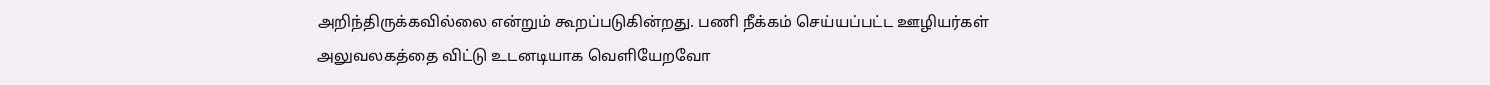அறிந்திருக்கவில்லை என்றும் கூறப்படுகின்றது. பணி நீக்கம் செய்யப்பட்ட ஊழியர்கள் அலுவலகத்தை விட்டு உடனடியாக வெளியேறவோ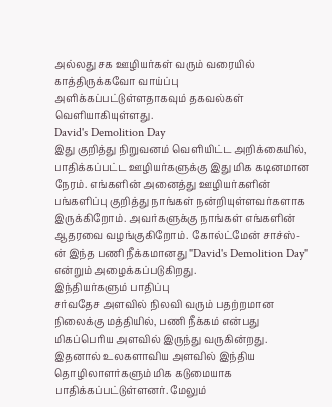அல்லது சக ஊழியர்கள் வரும் வரையில் காத்திருக்கவோ வாய்ப்பு அளிக்கப்பட்டுள்ளதாகவும் தகவல்கள் வெளியாகியுள்ளது.
David's Demolition Day
இது குறித்து நிறுவனம் வெளியிட்ட அறிக்கையில், பாதிக்கப்பட்ட ஊழியர்களுக்கு இது மிக கடினமான நேரம். எங்களின் அனைத்து ஊழியர்களின் பங்களிப்பு குறித்து நாங்கள் நன்றியுள்ளவர்களாக இருக்கிறோம். அவர்களுக்கு நாங்கள் எங்களின் ஆதரவை வழங்குகிறோம். கோல்ட்மேன் சாச்ஸ்-ன் இந்த பணி நீக்கமானது "David's Demolition Day" என்றும் அழைக்கப்படுகிறது.
இந்தியர்களும் பாதிப்பு
சர்வதேச அளவில் நிலவி வரும் பதற்றமான நிலைக்கு மத்தியில், பணி நீக்கம் என்பது மிகப்பெரிய அளவில் இருந்து வருகின்றது. இதனால் உலகளாவிய அளவில் இந்திய தொழிலாளர்களும் மிக கடுமையாக பாதிக்கப்பட்டுள்ளனர். மேலும்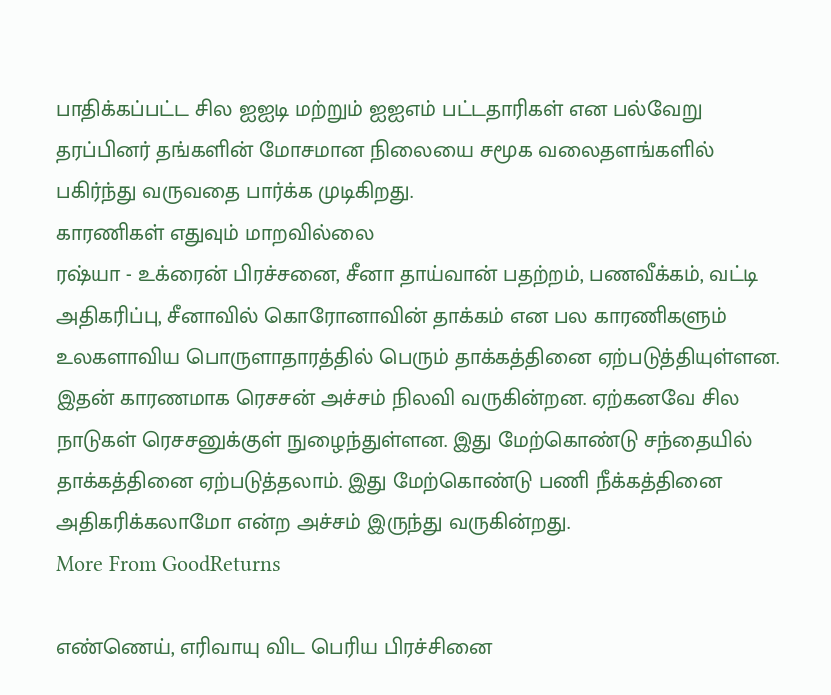பாதிக்கப்பட்ட சில ஐஐடி மற்றும் ஐஐஎம் பட்டதாரிகள் என பல்வேறு தரப்பினர் தங்களின் மோசமான நிலையை சமூக வலைதளங்களில் பகிர்ந்து வருவதை பார்க்க முடிகிறது.
காரணிகள் எதுவும் மாறவில்லை
ரஷ்யா - உக்ரைன் பிரச்சனை, சீனா தாய்வான் பதற்றம், பணவீக்கம், வட்டி அதிகரிப்பு, சீனாவில் கொரோனாவின் தாக்கம் என பல காரணிகளும் உலகளாவிய பொருளாதாரத்தில் பெரும் தாக்கத்தினை ஏற்படுத்தியுள்ளன. இதன் காரணமாக ரெசசன் அச்சம் நிலவி வருகின்றன. ஏற்கனவே சில நாடுகள் ரெசசனுக்குள் நுழைந்துள்ளன. இது மேற்கொண்டு சந்தையில் தாக்கத்தினை ஏற்படுத்தலாம். இது மேற்கொண்டு பணி நீக்கத்தினை அதிகரிக்கலாமோ என்ற அச்சம் இருந்து வருகின்றது.
More From GoodReturns

எண்ணெய், எரிவாயு விட பெரிய பிரச்சினை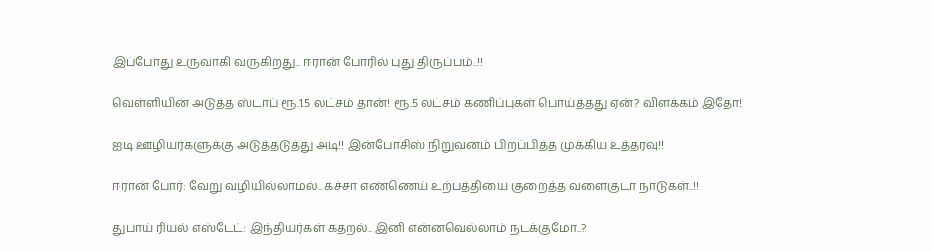இப்போது உருவாகி வருகிறது.. ஈரான் போரில் புது திருப்பம்..!!

வெள்ளியின் அடுத்த ஸ்டாப் ரூ.1.5 லட்சம் தான்! ரூ.5 லட்சம் கணிப்புகள் பொய்த்தது ஏன்? விளக்கம் இதோ!

ஐடி ஊழியர்களுக்கு அடுத்தடுத்து அடி!! இன்போசிஸ் நிறுவனம் பிறப்பித்த முக்கிய உத்தரவு!!

ஈரான் போர்: வேறு வழியில்லாமல்.. கச்சா எண்ணெய் உற்பத்தியை குறைத்த வளைகுடா நாடுகள்..!!

துபாய் ரியல் எஸ்டேட்: இந்தியர்கள் கதறல்.. இனி என்னவெல்லாம் நடக்குமோ..?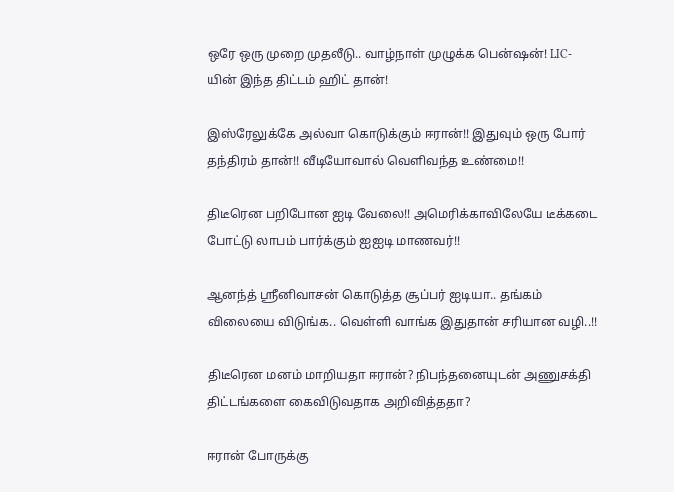ஒரே ஒரு முறை முதலீடு.. வாழ்நாள் முழுக்க பென்ஷன்! LIC-யின் இந்த திட்டம் ஹிட் தான்!

இஸ்ரேலுக்கே அல்வா கொடுக்கும் ஈரான்!! இதுவும் ஒரு போர் தந்திரம் தான்!! வீடியோவால் வெளிவந்த உண்மை!!

திடீரென பறிபோன ஐடி வேலை!! அமெரிக்காவிலேயே டீக்கடை போட்டு லாபம் பார்க்கும் ஐஐடி மாணவர்!!

ஆனந்த் ஸ்ரீனிவாசன் கொடுத்த சூப்பர் ஐடியா.. தங்கம் விலையை விடுங்க.. வெள்ளி வாங்க இதுதான் சரியான வழி..!!

திடீரென மனம் மாறியதா ஈரான்? நிபந்தனையுடன் அணுசக்தி திட்டங்களை கைவிடுவதாக அறிவித்ததா?

ஈரான் போருக்கு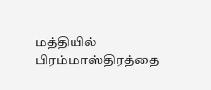மத்தியில் பிரம்மாஸ்திரத்தை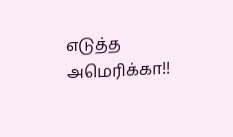எடுத்த அமெரிக்கா!!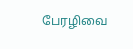பேரழிவை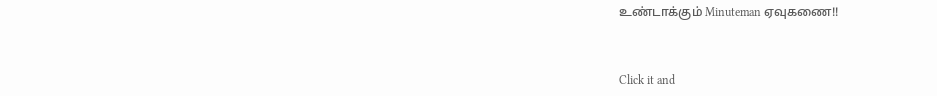உண்டாக்கும் Minuteman ஏவுகணை!!



Click it and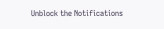Unblock the Notifications